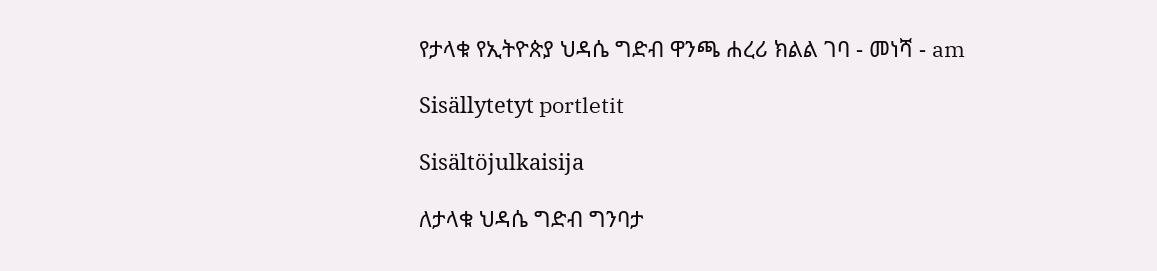የታላቁ የኢትዮጵያ ህዳሴ ግድብ ዋንጫ ሐረሪ ክልል ገባ - መነሻ - am

Sisällytetyt portletit

Sisältöjulkaisija

ለታላቁ ህዳሴ ግድብ ግንባታ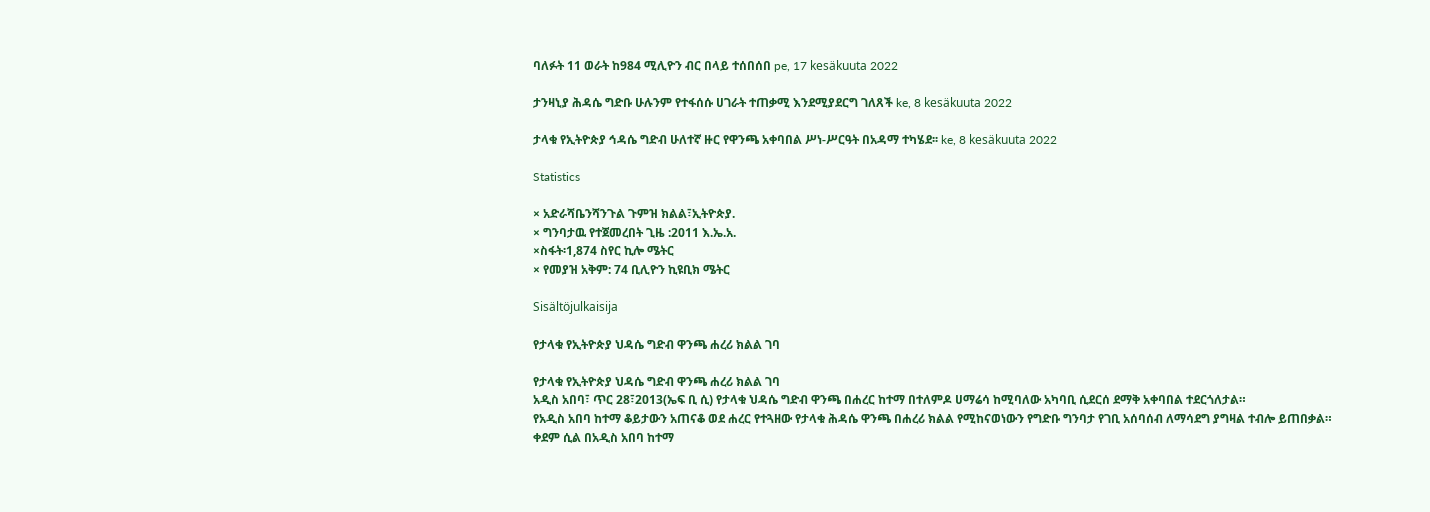ባለፉት 11 ወራት ከ984 ሚሊዮን ብር በላይ ተሰበሰበ pe, 17 kesäkuuta 2022

ታንዛኒያ ሕዳሴ ግድቡ ሁሉንም የተፋሰሱ ሀገራት ተጠቃሚ እንደሚያደርግ ገለጸች ke, 8 kesäkuuta 2022

ታላቁ የኢትዮጵያ ኅዳሴ ግድብ ሁለተኛ ዙር የዋንጫ አቀባበል ሥነ-ሥርዓት በአዳማ ተካሄደ፡፡ ke, 8 kesäkuuta 2022

Statistics

× አድራሻቤንሻንጉል ጉምዝ ክልል፣ኢትዮጵያ.
× ግንባታዉ የተጀመረበት ጊዜ :2011 እ.ኤ.አ.
×ስፋት፡1,874 ስየር ኪሎ ሜትር
× የመያዝ አቅም: 74 ቢሊዮን ኪዩቢክ ሜትር

Sisältöjulkaisija

የታላቁ የኢትዮጵያ ህዳሴ ግድብ ዋንጫ ሐረሪ ክልል ገባ

የታላቁ የኢትዮጵያ ህዳሴ ግድብ ዋንጫ ሐረሪ ክልል ገባ
አዲስ አበባ፣ ጥር 28፣2013(ኤፍ ቢ ሲ) የታላቁ ህዳሴ ግድብ ዋንጫ በሐረር ከተማ በተለምዶ ሀማሬሳ ከሚባለው አካባቢ ሲደርሰ ደማቅ አቀባበል ተደርጎለታል።
የአዲስ አበባ ከተማ ቆይታውን አጠናቆ ወደ ሐረር የተጓዘው የታላቁ ሕዳሴ ዋንጫ በሐረሪ ክልል የሚከናወነውን የግድቡ ግንባታ የገቢ አሰባሰብ ለማሳደግ ያግዛል ተብሎ ይጠበቃል።
ቀደም ሲል በአዲስ አበባ ከተማ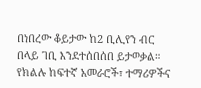በነበረው ቆይታው ከ2 ቢሊየን ብር በላይ ገቢ እንደተሰበሰበ ይታወቃል።
የክልሉ ከፍተኛ አመራሮች፣ ተማሪዎችና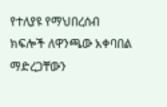የተለያዩ የማህበረሰብ ክፍሎች ለዋንጫው አቀባበል ማድረጋቸውን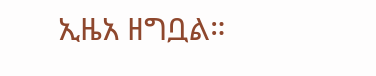ኢዜአ ዘግቧል።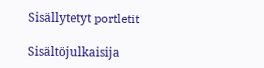Sisällytetyt portletit

Sisältöjulkaisija